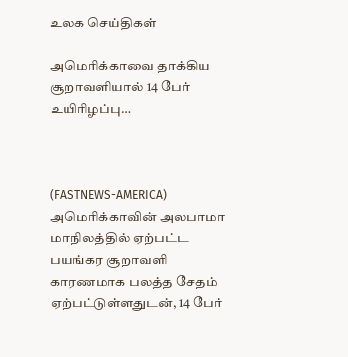உலக செய்திகள்

அமெரிக்காவை தாக்கிய சூறாவளியால் 14 பேர் உயிரிழப்பு…



(FASTNEWS-AMERICA) அமெரிக்காவின் அலபாமா மாநிலத்தில் ஏற்பட்ட பயங்கர சூறாவளி காரணமாக பலத்த சேதம் ஏற்பட்டுள்ளதுடன், 14 பேர்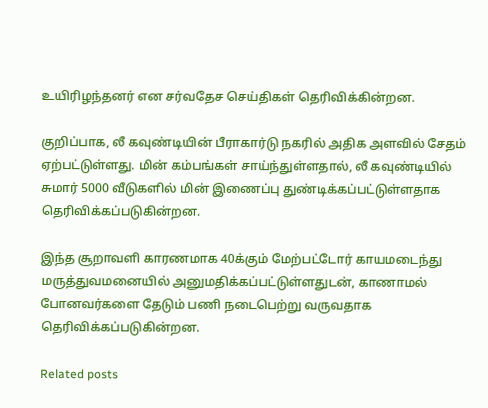உயிரிழந்தனர் என சர்வதேச செய்திகள் தெரிவிக்கின்றன.

குறிப்பாக, லீ கவுண்டியின் பீராகார்டு நகரில் அதிக அளவில் சேதம் ஏற்பட்டுள்ளது. மின் கம்பங்கள் சாய்ந்துள்ளதால், லீ கவுண்டியில் சுமார் 5000 வீடுகளில் மின் இணைப்பு துண்டிக்கப்பட்டுள்ளதாக தெரிவிக்கப்படுகின்றன.

இந்த சூறாவளி காரணமாக 40க்கும் மேற்பட்டோர் காயமடைந்து மருத்துவமனையில் அனுமதிக்கப்பட்டுள்ளதுடன், காணாமல் போனவர்களை தேடும் பணி நடைபெற்று வருவதாக தெரிவிக்கப்படுகின்றன.

Related posts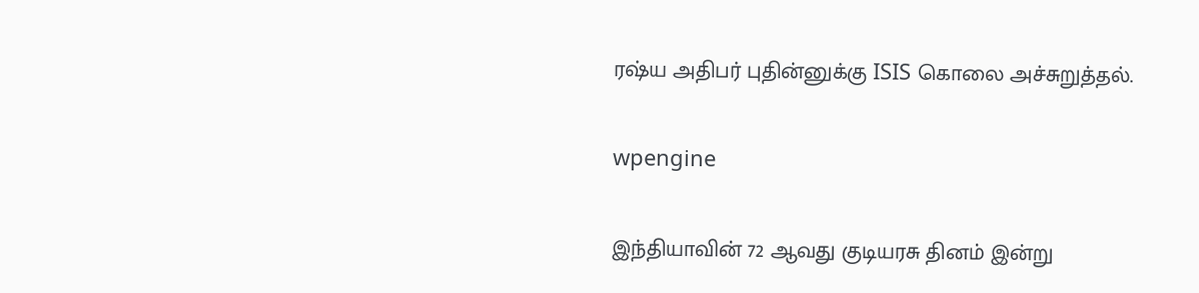ரஷ்ய அதிபர் புதின்னுக்கு ISIS கொலை அச்சுறுத்தல்.

wpengine

இந்தியாவின் 72 ஆவது குடியரசு தினம் இன்று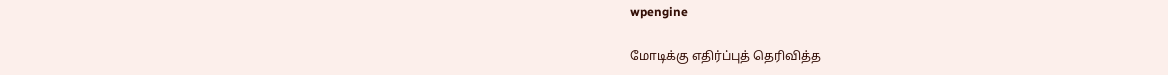wpengine

மோடிக்கு எதிர்ப்புத் தெரிவித்த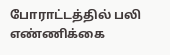போராட்டத்தில் பலி எண்ணிக்கை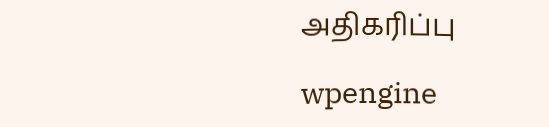அதிகரிப்பு

wpengine